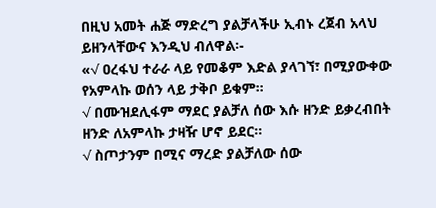በዚህ አመት ሐጅ ማድረግ ያልቻላችሁ ኢብኑ ረጀብ አላህ ይዘንላቸውና እንዲህ ብለዋል፡-
«√ ዐረፋህ ተራራ ላይ የመቆም እድል ያላገኘ፣ በሚያውቀው የአምላኩ ወሰን ላይ ታቅቦ ይቁም።
√ በሙዝደሊፋም ማደር ያልቻለ ሰው እሱ ዘንድ ይቃረብበት ዘንድ ለአምላኩ ታዛዥ ሆኖ ይደር።
√ ስጦታንም በሚና ማረድ ያልቻለው ሰው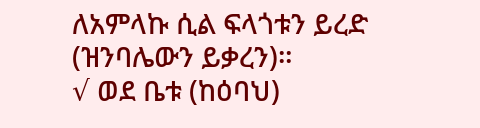ለአምላኩ ሲል ፍላጎቱን ይረድ (ዝንባሌውን ይቃረን)።
√ ወደ ቤቱ (ከዕባህ)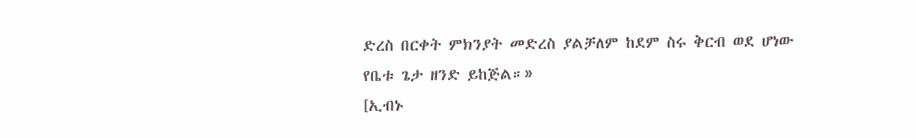ድረስ በርቀት ምክንያት መድረስ ያልቻለም ከደም ስሩ ቅርብ ወደ ሆነው የቤቱ ጌታ ዘንድ ይከጅል።»
[ኢብኑ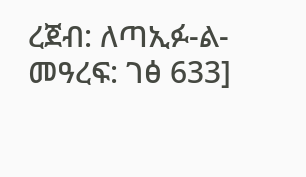ረጀብ: ለጣኢፉ-ል-መዓረፍ: ገፅ 633]